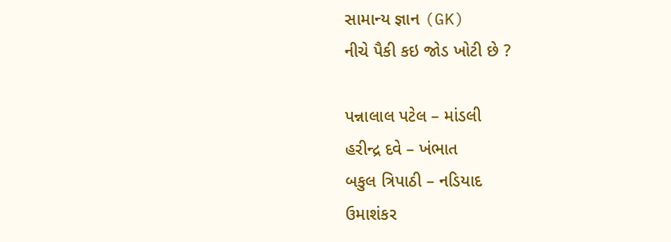સામાન્ય જ્ઞાન (GK)
નીચે પૈકી કઇ જોડ ખોટી છે ?

પન્નાલાલ પટેલ – માંડલી
હરીન્દ્ર દવે – ખંભાત
બકુલ ત્રિપાઠી – નડિયાદ
ઉમાશંકર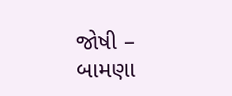જોષી – બામણા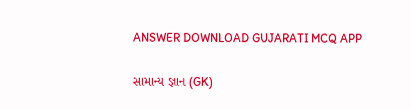ANSWER DOWNLOAD GUJARATI MCQ APP

સામાન્ય જ્ઞાન (GK)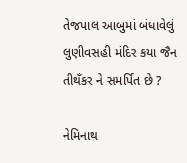તેજપાલ આબુમાં બંધાવેલું લુણીવસહી મંદિર કયા જૈન તીથઁકર ને સમર્પિત છે ?

નેમિનાથ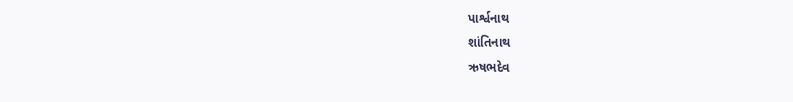પાર્શ્વનાથ
શાંતિનાથ
ઋષભદેવ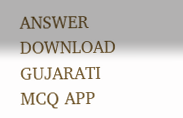ANSWER DOWNLOAD GUJARATI MCQ APP